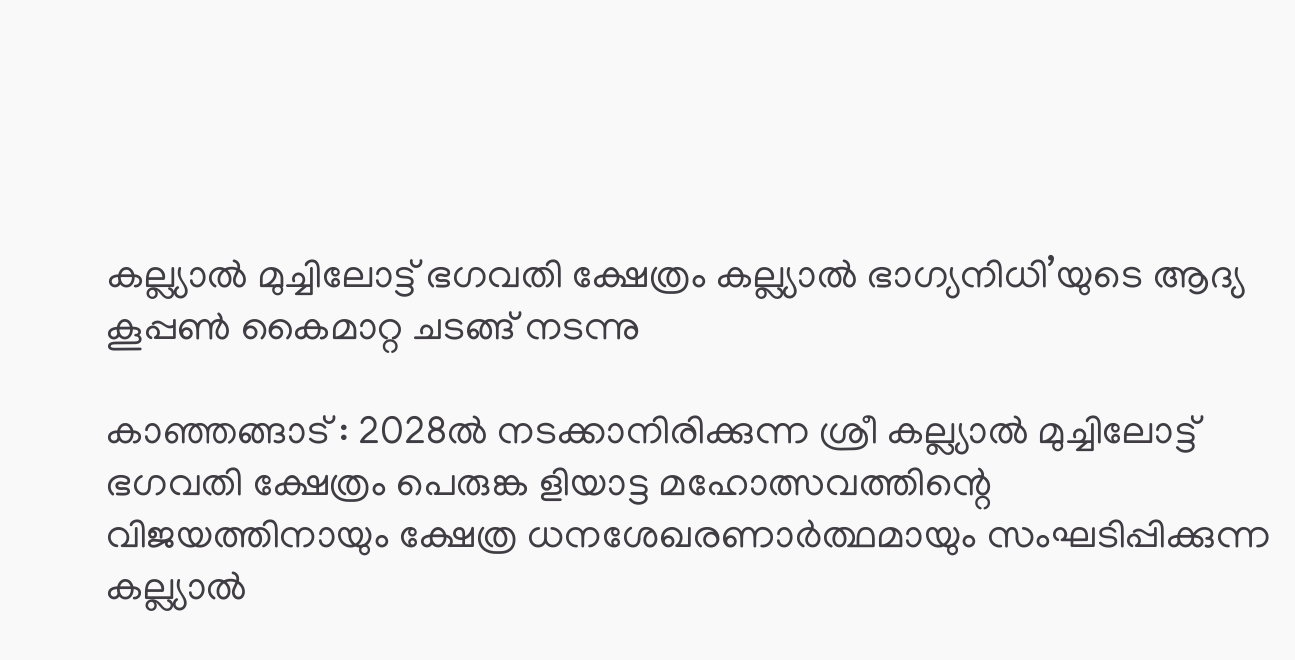കല്ല്യാല്‍ മുച്ചിലോട്ട് ഭഗവതി ക്ഷേത്രം കല്ല്യാല്‍ ഭാഗ്യനിധി’യുടെ ആദ്യ കൂപ്പണ്‍ കൈമാറ്റ ചടങ്ങ് നടന്നു

കാഞ്ഞങ്ങാട് : 2028ല്‍ നടക്കാനിരിക്കുന്ന ശ്രീ കല്ല്യാല്‍ മുച്ചിലോട്ട് ഭഗവതി ക്ഷേത്രം പെരുങ്ക ളിയാട്ട മഹോത്സവത്തിന്റെ വിജയത്തിനായും ക്ഷേത്ര ധനശേഖരണാര്‍ത്ഥമായും സംഘടിപ്പിക്കുന്ന കല്ല്യാല്‍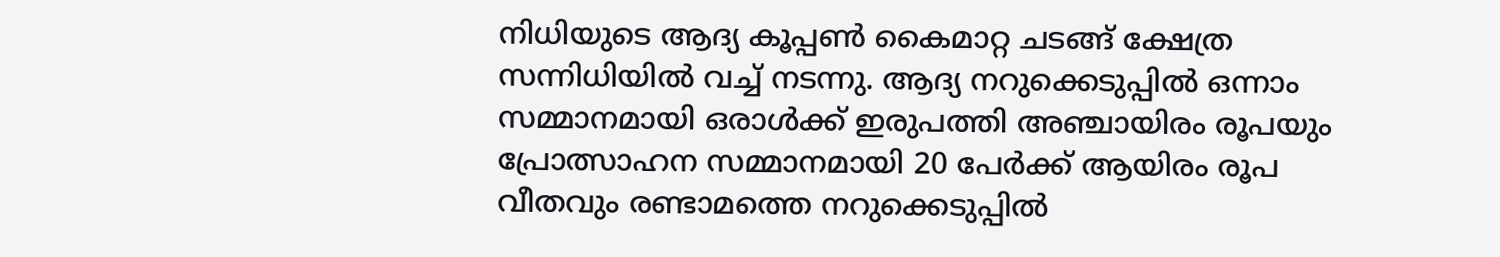നിധിയുടെ ആദ്യ കൂപ്പണ്‍ കൈമാറ്റ ചടങ്ങ് ക്ഷേത്ര സന്നിധിയില്‍ വച്ച് നടന്നു. ആദ്യ നറുക്കെടുപ്പില്‍ ഒന്നാം സമ്മാനമായി ഒരാള്‍ക്ക് ഇരുപത്തി അഞ്ചായിരം രൂപയും പ്രോത്സാഹന സമ്മാനമായി 20 പേര്‍ക്ക് ആയിരം രൂപ വീതവും രണ്ടാമത്തെ നറുക്കെടുപ്പില്‍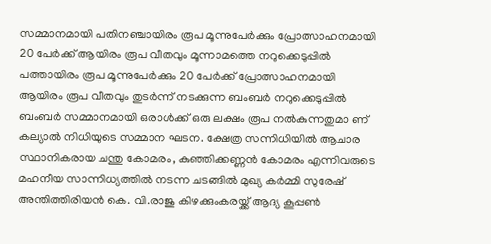സമ്മാനമായി പതിനഞ്ചായിരം രൂപ മൂന്നുപേര്‍ക്കും പ്രോത്സാഹനമായി 20 പേര്‍ക്ക് ആയിരം രൂപ വീതവും മൂന്നാമത്തെ നറുക്കെടുപ്പില്‍ പത്തായിരം രൂപ മൂന്നുപേര്‍ക്കും 20 പേര്‍ക്ക് പ്രോത്സാഹനമായി ആയിരം രൂപ വീതവും തുടര്‍ന്ന് നടക്കുന്ന ബംബര്‍ നറുക്കെടുപ്പില്‍ ബംബര്‍ സമ്മാനമായി ഒരാള്‍ക്ക് ഒരു ലക്ഷം രൂപ നല്‍കുന്നതുമാ ണ് കല്യാല്‍ നിധിയുടെ സമ്മാന ഘടന. ക്ഷേത്ര സന്നിധിയില്‍ ആചാര സ്ഥാനികരായ ചന്തു കോമരം, കുഞ്ഞിക്കണ്ണന്‍ കോമരം എന്നിവരുടെ മഹനീയ സാന്നിധ്യത്തില്‍ നടന്ന ചടങ്ങില്‍ മുഖ്യ കര്‍മ്മി സുരേഷ് അന്തിത്തിരിയന്‍ കെ. വി.രാജു കിഴക്കുംകരയ്ക്ക് ആദ്യ കൂപ്പണ്‍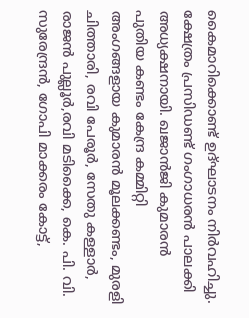കൈമാറിക്കൊണ്ട് ഉദ്ഘാടനം നിര്‍വഹിച്ചു. ക്ഷേത്രം പ്രസിഡണ്ട് ഗംഗാധരന്‍ പാലക്കി അധ്യക്ഷനായി. ഖജാന്‍ജി കുമാരന്‍ പുതിയ കണ്ടം കേന്ദ്ര കമ്മിറ്റി അംഗങ്ങളായ കുമാരന്‍ മൂലക്കണ്ടം, മുരളി ചിത്താരി, രവി പേരൂര്‍, സേതു കള്ളാര്‍, രാജന്‍ പുല്ലൂര്‍,രവി മടിക്കൈ, കെ. പി. വി. സുരേന്ദ്രന്‍, ഗോപി മാക്കരം കോട്ട്,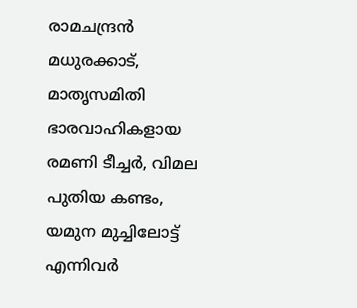രാമചന്ദ്രന്‍ മധുരക്കാട്, മാതൃസമിതി ഭാരവാഹികളായ രമണി ടീച്ചര്‍, വിമല പുതിയ കണ്ടം, യമുന മുച്ചിലോട്ട് എന്നിവര്‍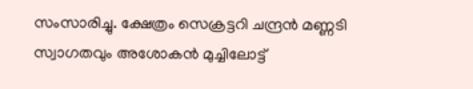സംസാരിച്ചു. ക്ഷേത്രം സെക്രട്ടറി ചന്ദ്രന്‍ മണ്ണടി സ്വാഗതവും അശോകന്‍ മുച്ചിലോട്ട്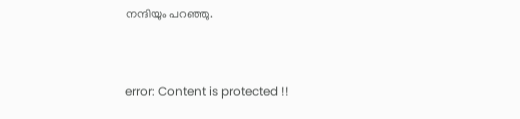നന്ദിയും പറഞ്ഞു.



error: Content is protected !!